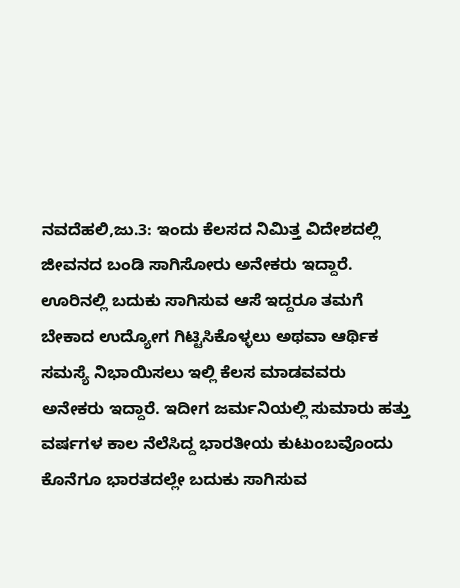ನವದೆಹಲಿ,ಜು.3: ಇಂದು ಕೆಲಸದ ನಿಮಿತ್ತ ವಿದೇಶದಲ್ಲಿ ಜೀವನದ ಬಂಡಿ ಸಾಗಿಸೋರು ಅನೇಕರು ಇದ್ದಾರೆ. ಊರಿನಲ್ಲಿ ಬದುಕು ಸಾಗಿಸುವ ಆಸೆ ಇದ್ದರೂ ತಮಗೆ ಬೇಕಾದ ಉದ್ಯೋಗ ಗಿಟ್ಟಿಸಿಕೊಳ್ಳಲು ಅಥವಾ ಆರ್ಥಿಕ ಸಮಸ್ಯೆ ನಿಭಾಯಿಸಲು ಇಲ್ಲಿ ಕೆಲಸ ಮಾಡವವರು ಅನೇಕರು ಇದ್ದಾರೆ. ಇದೀಗ ಜರ್ಮನಿಯಲ್ಲಿ ಸುಮಾರು ಹತ್ತು ವರ್ಷಗಳ ಕಾಲ ನೆಲೆಸಿದ್ದ ಭಾರತೀಯ ಕುಟುಂಬವೊಂದು ಕೊನೆಗೂ ಭಾರತದಲ್ಲೇ ಬದುಕು ಸಾಗಿಸುವ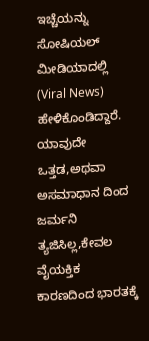ಇಚ್ಚೆಯನ್ನು ಸೋಷಿಯಲ್ ಮೀಡಿಯಾದಲ್ಲಿ (Viral News) ಹೇಳಿಕೊಂಡಿದ್ದಾರೆ. ಯಾವುದೇ ಒತ್ತಡ,ಅಥವಾ ಅಸಮಾಧಾನ ದಿಂದ ಜರ್ಮನಿ ತ್ಯಜಿಸಿಲ್ಲ,ಕೇವಲ ವೈಯಕ್ತಿಕ ಕಾರಣದಿಂದ ಭಾರತಕ್ಕೆ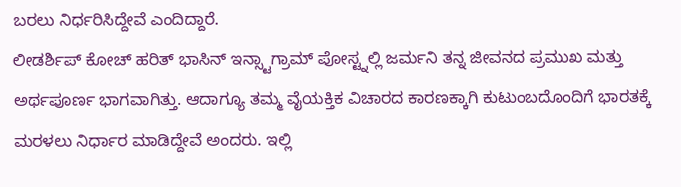ಬರಲು ನಿರ್ಧರಿಸಿದ್ದೇವೆ ಎಂದಿದ್ದಾರೆ.
ಲೀಡರ್ಶಿಪ್ ಕೋಚ್ ಹರಿತ್ ಭಾಸಿನ್ ಇನ್ಸ್ಟಾಗ್ರಾಮ್ ಪೋಸ್ಟ್ನಲ್ಲಿ ಜರ್ಮನಿ ತನ್ನ ಜೀವನದ ಪ್ರಮುಖ ಮತ್ತು ಅರ್ಥಪೂರ್ಣ ಭಾಗವಾಗಿತ್ತು. ಆದಾಗ್ಯೂ ತಮ್ಮ ವೈಯಕ್ತಿಕ ವಿಚಾರದ ಕಾರಣಕ್ಕಾಗಿ ಕುಟುಂಬದೊಂದಿಗೆ ಭಾರತಕ್ಕೆ ಮರಳಲು ನಿರ್ಧಾರ ಮಾಡಿದ್ದೇವೆ ಅಂದರು. ಇಲ್ಲಿ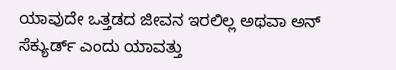ಯಾವುದೇ ಒತ್ತಡದ ಜೀವನ ಇರಲಿಲ್ಲ ಅಥವಾ ಅನ್ ಸೆಕ್ಯುರ್ಡ್ ಎಂದು ಯಾವತ್ತು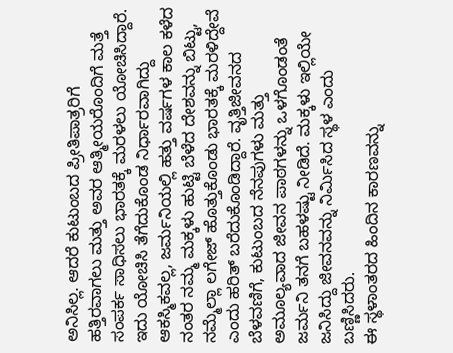ಅನಿಸಿಲ್ಲ. ಆದರೆ ಕುಟುಂಬದ ಪ್ರೀತಿಪಾತ್ರರಿಗೆ ಹತ್ತಿರವಾಗಲು ಮತ್ತು ಅವರ ಆತ್ಮೀಯರೊಂದಿಗೆ ಮತ್ತೆ ಸಂಪರ್ಕ ಸಾಧಿಸಲು ಭಾರತಕ್ಕೆ ಮರಳಲು ಯೋಚಿಸಿದ್ದಾರೆ.
ಇದು ಯೋಚಿಸಿ ತೆಗೆದುಕೊಂಡ ನಿರ್ಧಾರವಾಗಿದ್ದು ಆಕಸ್ಮಿಕವಲ್ಲ, ಜರ್ಮನಿಯಲ್ಲಿ ಹತ್ತು ವರ್ಷಗಳ ಕಾಲ ಕಳೆದ ನಂತರ ನಮ್ಮ ಮಕ್ಕಳು ಹುಟ್ಟಿ ಬೆಳೆದ ದೇಶವನ್ನು ಬಿಟ್ಟು, ನಮ್ಮೆಲ್ಲಾ ಲಗೇಜ್ ಹೊತ್ತುಕೊಂಡು ಭಾರತಕ್ಕೆ ಮರಳಿದ್ದೇವೆ ಎಂದು ಹರಿತ್ ಬರೆದುಕೊಂಡಿದ್ದಾರೆ. ವೃತ್ತಿಜೀವನದ ಬೆಳವಣಿಗೆ, ಕುಟುಂಬದ ನೆನಪುಗಳು ಮತ್ತು ಅಮೂಲ್ಯವಾದ ಜೀವನ ಪಾಠಗಳನ್ನು ಒಳಗೊಂಡಂತೆ ಜರ್ಮನಿ ತನಗೆ ಬಹಳಷ್ಟು ನೀಡಿದೆ. ಮಕ್ಕಳು ಇಲ್ಲಿಯೇ ಜನಿಸಿದ್ದು ಜೀವನವನ್ನು ನಿರ್ಮಿಸಿದ ಸ್ಥಳ ಎಂದು ಬಣ್ಣಿಸಿದರು.
ಈ ಸ್ಥಳಾಂತರದ ಹಿಂದಿನ ಕಾರಣವನ್ನು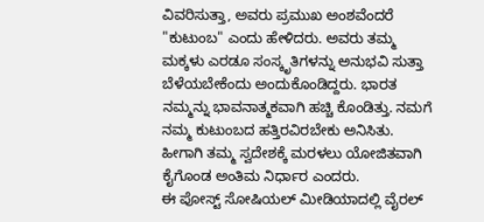ವಿವರಿಸುತ್ತಾ, ಅವರು ಪ್ರಮುಖ ಅಂಶವೆಂದರೆ "ಕುಟುಂಬ" ಎಂದು ಹೇಳಿದರು. ಅವರು ತಮ್ಮ ಮಕ್ಕಳು ಎರಡೂ ಸಂಸ್ಕೃತಿಗಳನ್ನು ಅನುಭವಿ ಸುತ್ತಾ ಬೆಳೆಯಬೇಕೆಂದು ಅಂದುಕೊಂಡಿದ್ದರು. ಭಾರತ ನಮ್ಮನ್ನು ಭಾವನಾತ್ಮಕವಾಗಿ ಹಚ್ಚಿ ಕೊಂಡಿತ್ತು. ನಮಗೆ ನಮ್ಮ ಕುಟುಂಬದ ಹತ್ತಿರವಿರಬೇಕು ಅನಿಸಿತು. ಹೀಗಾಗಿ ತಮ್ಮ ಸ್ವದೇಶಕ್ಕೆ ಮರಳಲು ಯೋಜಿತವಾಗಿ ಕೈಗೊಂಡ ಅಂತಿಮ ನಿರ್ಧಾರ ಎಂದರು.
ಈ ಪೋಸ್ಟ್ ಸೋಷಿಯಲ್ ಮೀಡಿಯಾದಲ್ಲಿ ವೈರಲ್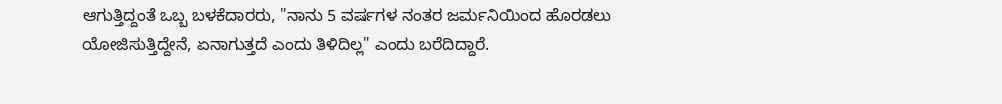ಆಗುತ್ತಿದ್ದಂತೆ ಒಬ್ಬ ಬಳಕೆದಾರರು, "ನಾನು 5 ವರ್ಷಗಳ ನಂತರ ಜರ್ಮನಿಯಿಂದ ಹೊರಡಲು ಯೋಜಿಸುತ್ತಿದ್ದೇನೆ, ಏನಾಗುತ್ತದೆ ಎಂದು ತಿಳಿದಿಲ್ಲ" ಎಂದು ಬರೆದಿದ್ದಾರೆ.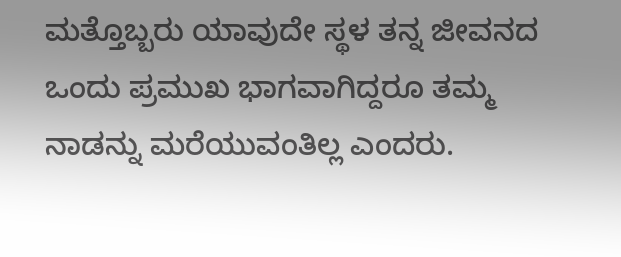ಮತ್ತೊಬ್ಬರು ಯಾವುದೇ ಸ್ಥಳ ತನ್ನ ಜೀವನದ ಒಂದು ಪ್ರಮುಖ ಭಾಗವಾಗಿದ್ದರೂ ತಮ್ಮ ನಾಡನ್ನು ಮರೆಯುವಂತಿಲ್ಲ ಎಂದರು.